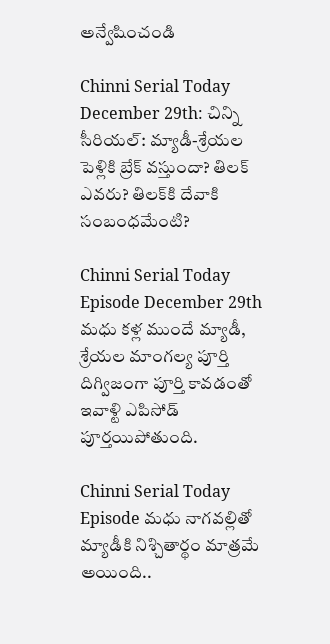అన్వేషించండి

Chinni Serial Today December 29th: చిన్ని సీరియల్: మ్యాడీ-శ్రేయల పెళ్లికి బ్రేక్ వస్తుందా? తిలక్‌ ఎవరు? తిలక్‌కి దేవాకి సంబంధమేంటి?

Chinni Serial Today Episode December 29th మధు కళ్ల ముందే మ్యాడీ, శ్రేయల మాంగల్య పూర్తి దిగ్విజంగా పూర్తి కావడంతో ఇవాళ్టి ఎపిసోడ్ పూర్తయిపోతుంది.

Chinni Serial Today Episode మధు నాగవల్లితో మ్యాడీకి నిశ్చితార్థం మాత్రమే అయింది..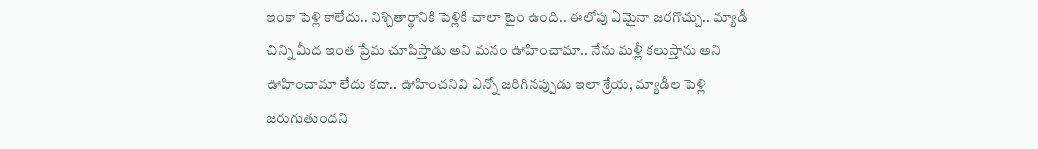ఇంకా పెళ్లి కాలేదు.. నిశ్చితార్థానికి పెళ్లికి చాలా టైం ఉంది.. ఈలోపు ఏమైనా జరగొచ్చు.. మ్యాడీ చిన్ని మీద ఇంత ప్రేమ చూపిస్తాడు అని మనం ఊహించామా.. నేను మళ్లీ కలుస్తాను అని ఊహించామా లేదు కదా.. ఊహించనివి ఎన్నో జరిగినప్పుడు ఇలా శ్రేయ, మ్యాడీల పెళ్లి జరుగుతుందని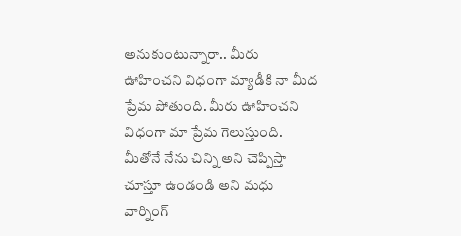అనుకుంటున్నారా.. మీరు ఊహించని విధంగా మ్యాడీకి నా మీద ప్రేమ పోతుంది. మీరు ఊహించని విధంగా మా ప్రేమ గెలుస్తుంది. మీతోనే నేను చిన్ని అని చెప్పిస్తా చూస్తూ ఉండండి అని మధు వార్నింగ్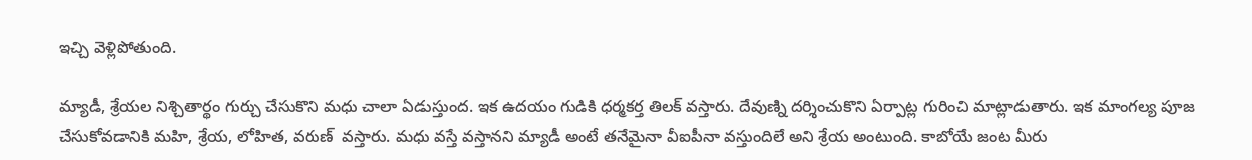ఇచ్చి వెళ్లిపోతుంది.

మ్యాడీ, శ్రేయల నిశ్చితార్థం గుర్చు చేసుకొని మధు చాలా ఏడుస్తుంద. ఇక ఉదయం గుడికి ధర్మకర్త తిలక్ వస్తారు. దేవుణ్ని దర్శించుకొని ఏర్పాట్ల గురించి మాట్లాడుతారు. ఇక మాంగల్య పూజ చేసుకోవడానికి మహి, శ్రేయ, లోహిత, వరుణ్  వస్తారు. మధు వస్తే వస్తానని మ్యాడీ అంటే తనేమైనా వీఐపీనా వస్తుందిలే అని శ్రేయ అంటుంది. కాబోయే జంట మీరు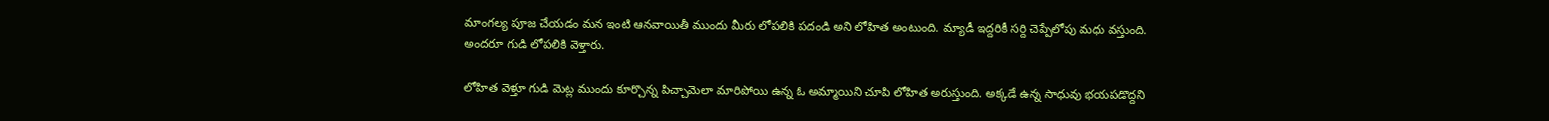మాంగల్య పూజ చేయడం మన ఇంటి ఆనవాయితీ ముందు మీరు లోపలికి పదండి అని లోహిత అంటుంది. మ్యాడీ ఇద్దరికీ సర్ది చెప్పేలోపు మధు వస్తుంది. అందరూ గుడి లోపలికి వెళ్తారు.

లోహిత వెళ్తూ గుడి మెట్ల ముందు కూర్చొన్న పిచ్చామెలా మారిపోయి ఉన్న ఓ అమ్మాయిని చూపి లోహిత అరుస్తుంది. అక్కడే ఉన్న సాధువు భయపడొద్దని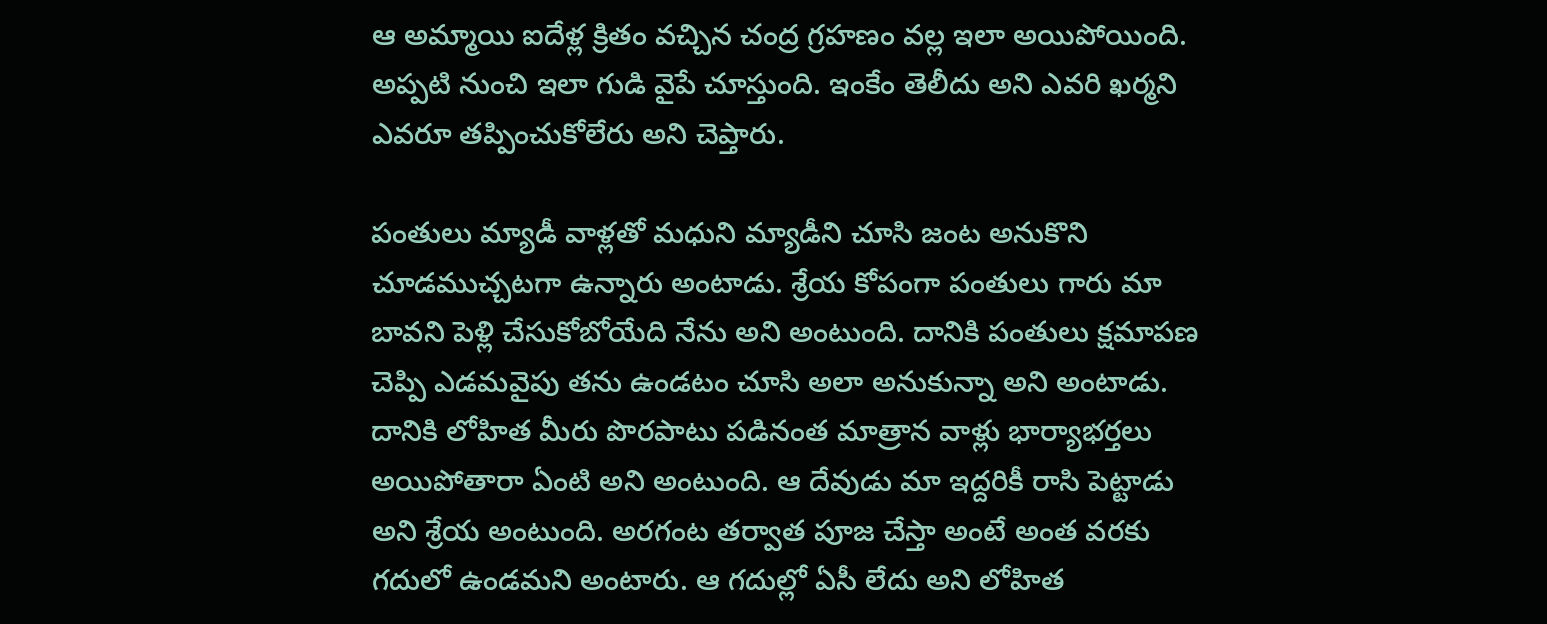ఆ అమ్మాయి ఐదేళ్ల క్రితం వచ్చిన చంద్ర గ్రహణం వల్ల ఇలా అయిపోయింది. అప్పటి నుంచి ఇలా గుడి వైపే చూస్తుంది. ఇంకేం తెలీదు అని ఎవరి ఖర్మని ఎవరూ తప్పించుకోలేరు అని చెప్తారు.

పంతులు మ్యాడీ వాళ్లతో మధుని మ్యాడీని చూసి జంట అనుకొని చూడముచ్చటగా ఉన్నారు అంటాడు. శ్రేయ కోపంగా పంతులు గారు మా బావని పెళ్లి చేసుకోబోయేది నేను అని అంటుంది. దానికి పంతులు క్షమాపణ చెప్పి ఎడమవైపు తను ఉండటం చూసి అలా అనుకున్నా అని అంటాడు. దానికి లోహిత మీరు పొరపాటు పడినంత మాత్రాన వాళ్లు భార్యాభర్తలు అయిపోతారా ఏంటి అని అంటుంది. ఆ దేవుడు మా ఇద్దరికీ రాసి పెట్టాడు అని శ్రేయ అంటుంది. అరగంట తర్వాత పూజ చేస్తా అంటే అంత వరకు గదులో ఉండమని అంటారు. ఆ గదుల్లో ఏసీ లేదు అని లోహిత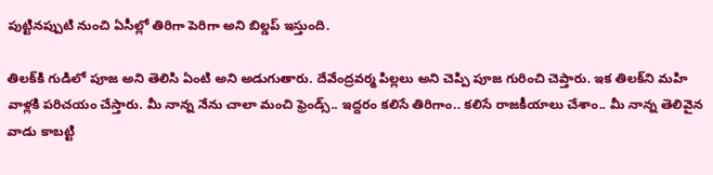పుట్టినప్పుటి నుంచి ఏసీల్లో తిరిగా పెరిగా అని బిల్డప్ ఇస్తుంది.

తిలక్‌కి గుడిలో పూజ అని తెలిసి ఏంటి అని అడుగుతారు. దేవేంద్రవర్మ పిల్లలు అని చెప్పి పూజ గురించి చెప్తారు. ఇక తిలక్‌ని మహి  వాళ్లకి పరిచయం చేస్తారు. మీ నాన్న నేను చాలా మంచి ఫ్రెండ్స్.. ఇద్దరం కలిసే తిరిగాం.. కలిసే రాజకీయాలు చేశాం.. మీ నాన్న తెలివైన వాడు కాబట్టి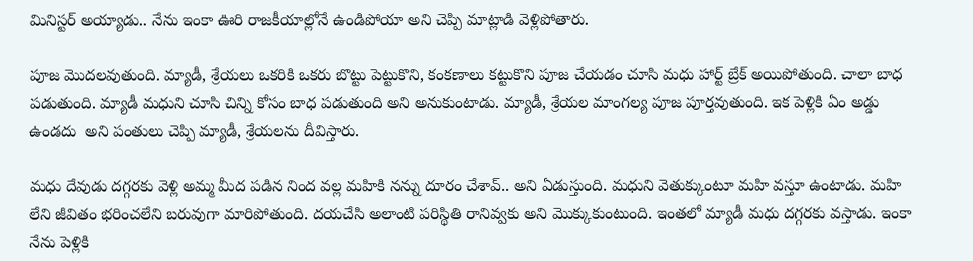మినిస్టర్ అయ్యాడు.. నేను ఇంకా ఊరి రాజకీయాల్లోనే ఉండిపోయా అని చెప్పి మాట్లాడి వెళ్లిపోతారు.

పూజ మొదలవుతుంది. మ్యాడీ, శ్రేయలు ఒకరికి ఒకరు బొట్టు పెట్టుకొని, కంకణాలు కట్టుకొని పూజ చేయడం చూసి మధు హార్ట్ బ్రేక్ అయిపోతుంది. చాలా బాధ పడుతుంది. మ్యాడీ మధుని చూసి చిన్ని కోసం బాధ పడుతుంది అని అనుకుంటాడు. మ్యాడీ, శ్రేయల మాంగల్య పూజ పూర్తవుతుంది. ఇక పెళ్లికి ఏం అడ్డు ఉండదు  అని పంతులు చెప్పి మ్యాడీ, శ్రేయలను దీవిస్తారు.

మధు దేవుడు దగ్గరకు వెళ్లి అమ్మ మీద పడిన నింద వల్ల మహికి నన్ను దూరం చేశావ్.. అని ఏడుస్తుంది. మధుని వెతుక్కుంటూ మహి వస్తూ ఉంటాడు. మహి లేని జీవితం భరించలేని బరువుగా మారిపోతుంది. దయచేసి అలాంటి పరిస్థితి రానివ్వకు అని మొక్కుకుంటుంది. ఇంతలో మ్యాడీ మధు దగ్గరకు వస్తాడు. ఇంకా నేను పెళ్లికి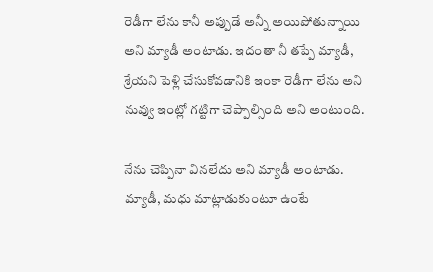రెడీగా లేను కానీ అప్పుడే అన్నీ అయిపోతున్నాయి అని మ్యాడీ అంటాడు. ఇదంతా నీ తప్పే మ్యాడీ, శ్రేయని పెళ్లి చేసుకోవడానికి ఇంకా రెడీగా లేను అని నువ్వు ఇంట్లో గట్టిగా చెప్పాల్సింది అని అంటుంది.

నేను చెప్పినా వినలేదు అని మ్యాడీ అంటాడు. మ్యాడీ, మధు మాట్లాడుకుంటూ ఉంటే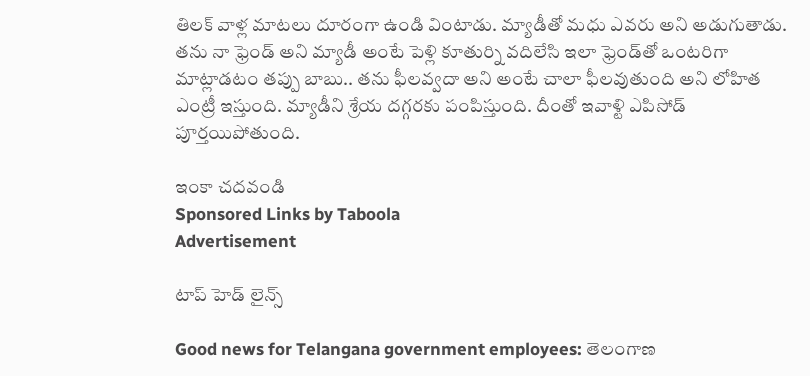తిలక్ వాళ్ల మాటలు దూరంగా ఉండి వింటాడు. మ్యాడీతో మధు ఎవరు అని అడుగుతాడు. తను నా ఫ్రెండ్ అని మ్యాడీ అంటే పెళ్లి కూతుర్ని వదిలేసి ఇలా ఫ్రెండ్‌తో ఒంటరిగా మాట్లాడటం తప్పు బాబు.. తను ఫీలవ్వదా అని అంటే చాలా ఫీలవుతుంది అని లోహిత ఎంట్రీ ఇస్తుంది. మ్యాడీని శ్రేయ దగ్గరకు పంపిస్తుంది. దీంతో ఇవాళ్టి ఎపిసోడ్ పూర్తయిపోతుంది.

ఇంకా చదవండి
Sponsored Links by Taboola
Advertisement

టాప్ హెడ్ లైన్స్

Good news for Telangana government employees: తెలంగాణ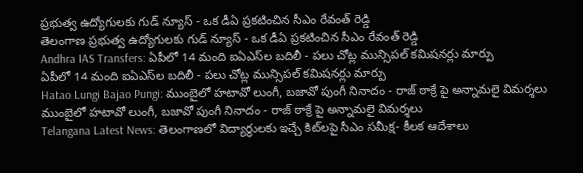ప్రభుత్వ ఉద్యోగులకు గుడ్ న్యూస్ - ఒక డీఏ ప్రకటించిన సీఎం రేవంత్ రెడ్డి
తెలంగాణ ప్రభుత్వ ఉద్యోగులకు గుడ్ న్యూస్ - ఒక డీఏ ప్రకటించిన సీఎం రేవంత్ రెడ్డి
Andhra IAS Transfers: ఏపీలో 14 మంది ఐఏఎస్‌ల బదిలీ - పలు చోట్ల మున్సిపల్ కమిషనర్లు మార్పు
ఏపీలో 14 మంది ఐఏఎస్‌ల బదిలీ - పలు చోట్ల మున్సిపల్ కమిషనర్లు మార్పు
Hatao Lungi Bajao Pungi: ముంబైలో హటావో లుంగీ, బజావో పుంగీ నినాదం - రాజ్ ఠాక్రే పై అన్నామలై విమర్శలు
ముంబైలో హటావో లుంగీ, బజావో పుంగీ నినాదం - రాజ్ ఠాక్రే పై అన్నామలై విమర్శలు
Telangana Latest News: తెలంగాణలో విద్యార్థులకు ఇచ్చే కిట్‌లపై సీఎం సమీక్ష- కీలక ఆదేశాలు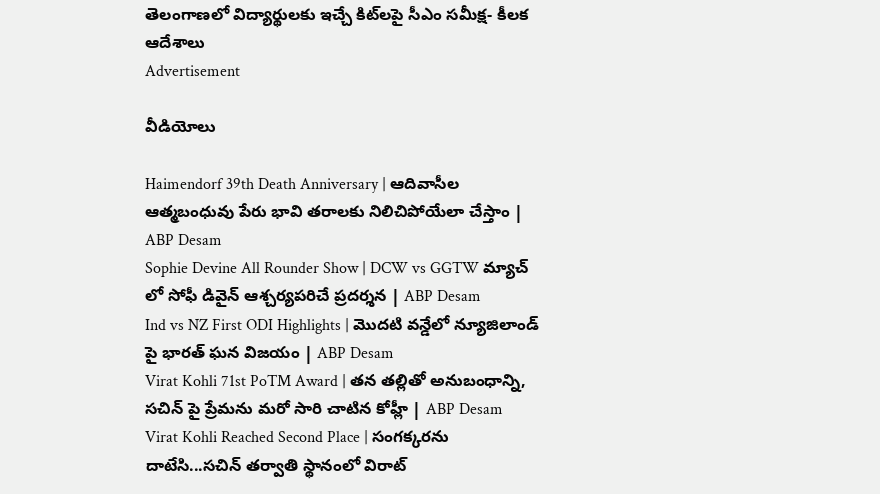తెలంగాణలో విద్యార్థులకు ఇచ్చే కిట్‌లపై సీఎం సమీక్ష- కీలక ఆదేశాలు
Advertisement

వీడియోలు

Haimendorf 39th Death Anniversary | ఆదివాసీల ఆత్మబంధువు పేరు భావి తరాలకు నిలిచిపోయేలా చేస్తాం | ABP Desam
Sophie Devine All Rounder Show | DCW vs GGTW మ్యాచ్ లో సోఫీ డివైన్ ఆశ్చర్యపరిచే ప్రదర్శన | ABP Desam
Ind vs NZ First ODI Highlights | మొదటి వన్డేలో న్యూజిలాండ్ పై భారత్ ఘన విజయం | ABP Desam
Virat Kohli 71st PoTM Award | తన తల్లితో అనుబంధాన్ని, సచిన్ పై ప్రేమను మరో సారి చాటిన కోహ్లీ | ABP Desam
Virat Kohli Reached Second Place | సంగక్కరను దాటేసి...సచిన్ తర్వాతి స్థానంలో విరాట్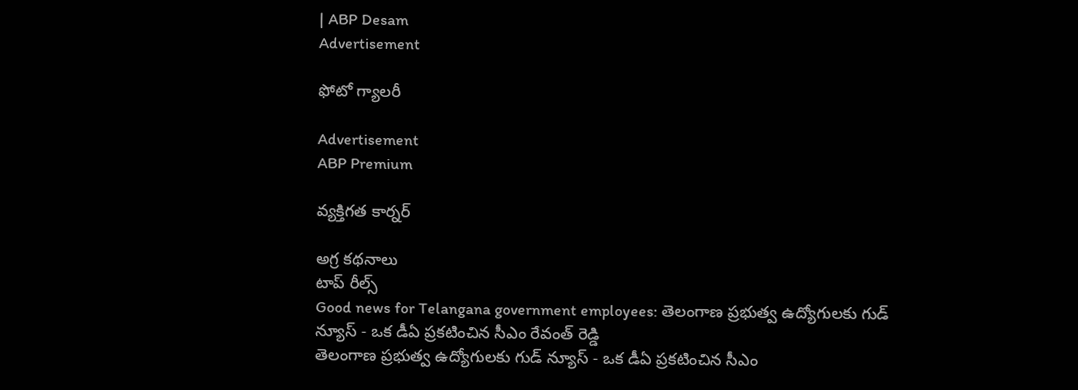| ABP Desam
Advertisement

ఫోటో గ్యాలరీ

Advertisement
ABP Premium

వ్యక్తిగత కార్నర్

అగ్ర కథనాలు
టాప్ రీల్స్
Good news for Telangana government employees: తెలంగాణ ప్రభుత్వ ఉద్యోగులకు గుడ్ న్యూస్ - ఒక డీఏ ప్రకటించిన సీఎం రేవంత్ రెడ్డి
తెలంగాణ ప్రభుత్వ ఉద్యోగులకు గుడ్ న్యూస్ - ఒక డీఏ ప్రకటించిన సీఎం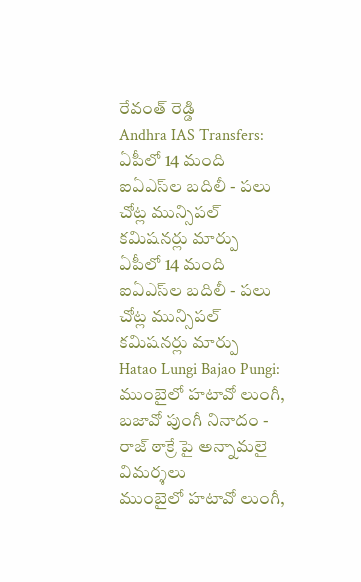రేవంత్ రెడ్డి
Andhra IAS Transfers: ఏపీలో 14 మంది ఐఏఎస్‌ల బదిలీ - పలు చోట్ల మున్సిపల్ కమిషనర్లు మార్పు
ఏపీలో 14 మంది ఐఏఎస్‌ల బదిలీ - పలు చోట్ల మున్సిపల్ కమిషనర్లు మార్పు
Hatao Lungi Bajao Pungi: ముంబైలో హటావో లుంగీ, బజావో పుంగీ నినాదం - రాజ్ ఠాక్రే పై అన్నామలై విమర్శలు
ముంబైలో హటావో లుంగీ,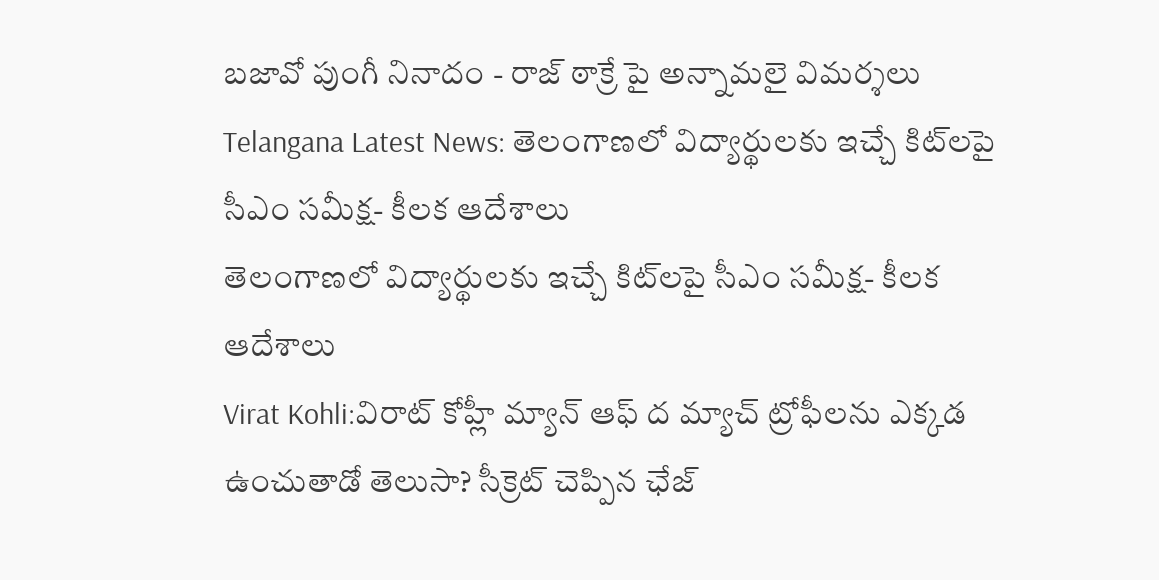బజావో పుంగీ నినాదం - రాజ్ ఠాక్రే పై అన్నామలై విమర్శలు
Telangana Latest News: తెలంగాణలో విద్యార్థులకు ఇచ్చే కిట్‌లపై సీఎం సమీక్ష- కీలక ఆదేశాలు
తెలంగాణలో విద్యార్థులకు ఇచ్చే కిట్‌లపై సీఎం సమీక్ష- కీలక ఆదేశాలు
Virat Kohli:విరాట్ కోహ్లీ మ్యాన్ ఆఫ్‌ ద మ్యాచ్ ట్రోఫీలను ఎక్కడ ఉంచుతాడో తెలుసా? సీక్రెట్ చెప్పిన ఛేజ్‌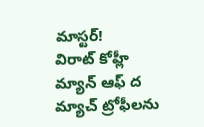మాస్టర్!
విరాట్ కోహ్లీ మ్యాన్ ఆఫ్‌ ద మ్యాచ్ ట్రోఫీలను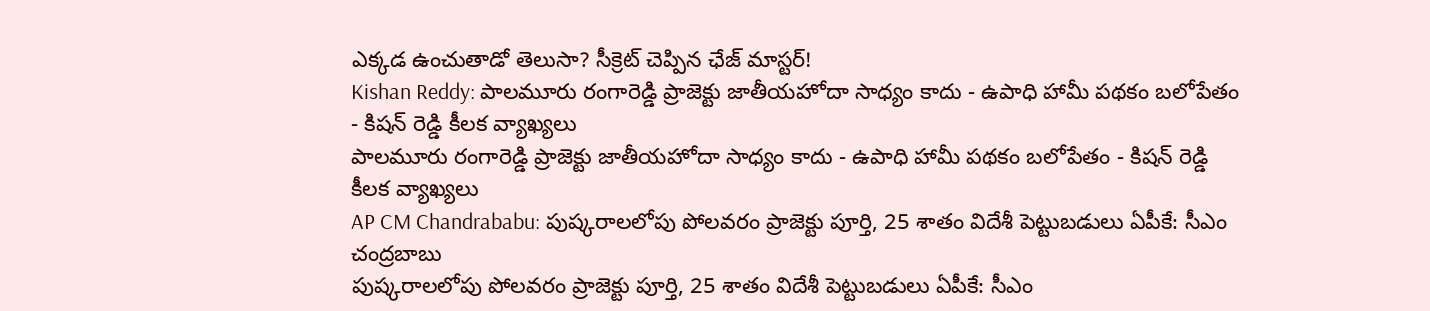ఎక్కడ ఉంచుతాడో తెలుసా? సీక్రెట్ చెప్పిన ఛేజ్‌ మాస్టర్!
Kishan Reddy: పాలమూరు రంగారెడ్డి ప్రాజెక్టు జాతీయహోదా సాధ్యం కాదు - ఉపాధి హామీ పథకం బలోపేతం - కిషన్ రెడ్డి కీలక వ్యాఖ్యలు
పాలమూరు రంగారెడ్డి ప్రాజెక్టు జాతీయహోదా సాధ్యం కాదు - ఉపాధి హామీ పథకం బలోపేతం - కిషన్ రెడ్డి కీలక వ్యాఖ్యలు
AP CM Chandrababu: పుష్కరాలలోపు పోలవరం ప్రాజెక్టు పూర్తి, 25 శాతం విదేశీ పెట్టుబడులు ఏపీకే: సీఎం చంద్రబాబు
పుష్కరాలలోపు పోలవరం ప్రాజెక్టు పూర్తి, 25 శాతం విదేశీ పెట్టుబడులు ఏపీకే: సీఎం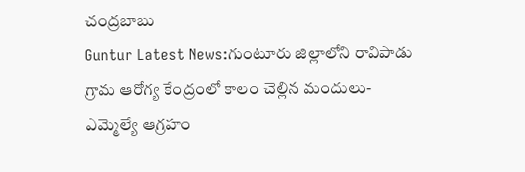చంద్రబాబు
Guntur Latest News:గుంటూరు జిల్లాలోని రావిపాడు గ్రామ ఆరోగ్య కేంద్రంలో కాలం చెల్లిన మందులు- ఎమ్మెల్యే ఆగ్రహం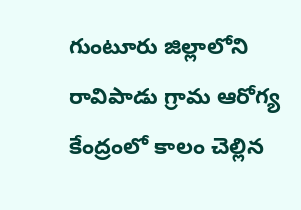గుంటూరు జిల్లాలోని రావిపాడు గ్రామ ఆరోగ్య కేంద్రంలో కాలం చెల్లిన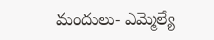మందులు- ఎమ్మెల్యే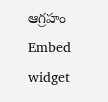ఆగ్రహం
Embed widget